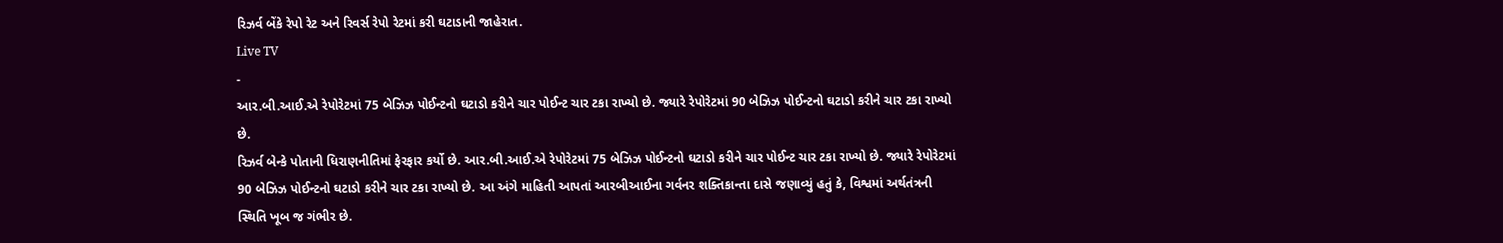રિઝર્વ બેંકે રેપો રેટ અને રિવર્સ રેપો રેટમાં કરી ઘટાડાની જાહેરાત.
Live TV
-
આર.બી.આઈ.એ રેપોરેટમાં 75 બેઝિઝ પોઈન્ટનો ઘટાડો કરીને ચાર પોઈન્ટ ચાર ટકા રાખ્યો છે. જ્યારે રેપોરેટમાં 90 બેઝિઝ પોઈન્ટનો ઘટાડો કરીને ચાર ટકા રાખ્યો છે.
રિઝર્વ બેન્કે પોતાની ધિરાણનીતિમાં ફેરફાર કર્યો છે. આર.બી.આઈ.એ રેપોરેટમાં 75 બેઝિઝ પોઈન્ટનો ઘટાડો કરીને ચાર પોઈન્ટ ચાર ટકા રાખ્યો છે. જ્યારે રેપોરેટમાં 90 બેઝિઝ પોઈન્ટનો ઘટાડો કરીને ચાર ટકા રાખ્યો છે. આ અંગે માહિતી આપતાં આરબીઆઈના ગર્વનર શક્તિકાન્તા દાસે જણાવ્યું હતું કે, વિશ્વમાં અર્થતંત્રની સ્થિતિ ખૂબ જ ગંભીર છે.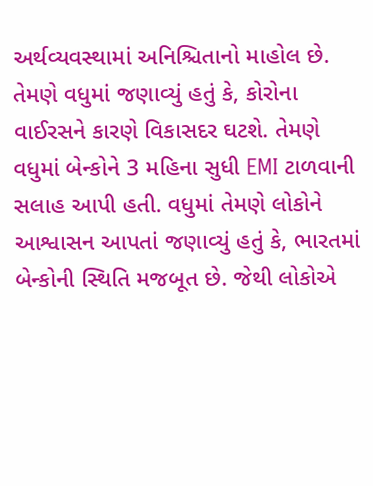અર્થવ્યવસ્થામાં અનિશ્ચિતાનો માહોલ છે. તેમણે વધુમાં જણાવ્યું હતું કે, કોરોના વાઈરસને કારણે વિકાસદર ઘટશે. તેમણે વધુમાં બેન્કોને 3 મહિના સુધી EMI ટાળવાની સલાહ આપી હતી. વધુમાં તેમણે લોકોને આશ્વાસન આપતાં જણાવ્યું હતું કે, ભારતમાં બેન્કોની સ્થિતિ મજબૂત છે. જેથી લોકોએ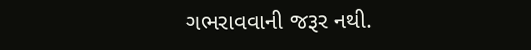ગભરાવવાની જરૂર નથી.